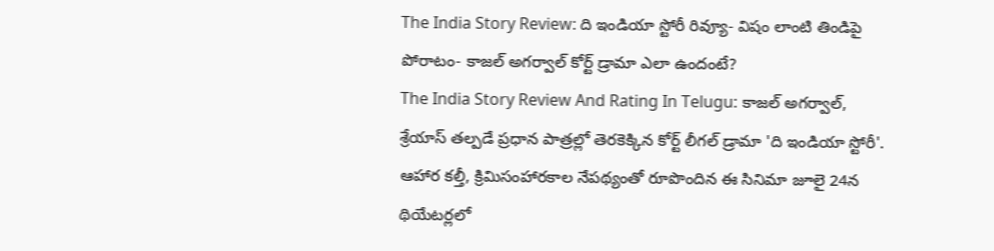The India Story Review: ది ఇండియా స్టోరీ రివ్యూ- విషం లాంటి తిండిపై పోరాటం- కాజల్ అగర్వాల్ కోర్ట్ డ్రామా ఎలా ఉందంటే?
The India Story Review And Rating In Telugu: కాజల్ అగర్వాల్, శ్రేయాస్ తల్పడే ప్రధాన పాత్రల్లో తెరకెక్కిన కోర్ట్ లీగల్ డ్రామా 'ది ఇండియా స్టోరీ'. ఆహార కల్తీ, క్రిమిసంహారకాల నేపథ్యంతో రూపొందిన ఈ సినిమా జూలై 24న థియేటర్లలో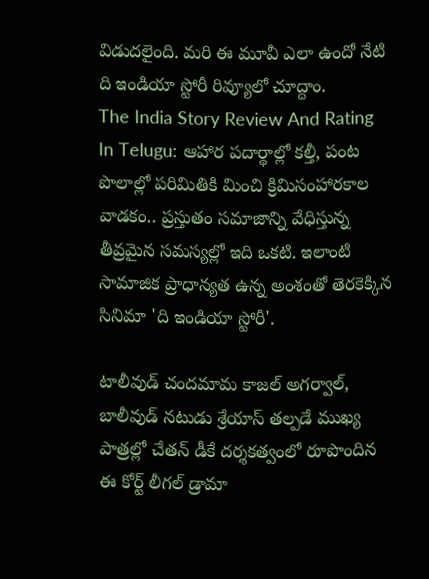విడుదలైంది. మరి ఈ మూవీ ఎలా ఉందో నేటి ది ఇండియా స్టోరీ రివ్యూలో చూద్దాం.
The India Story Review And Rating In Telugu: ఆహార పదార్థాల్లో కల్తీ, పంట పొలాల్లో పరిమితికి మించి క్రిమిసంహారకాల వాడకం.. ప్రస్తుతం సమాజాన్ని వేధిస్తున్న తీవ్రమైన సమస్యల్లో ఇది ఒకటి. ఇలాంటి సామాజిక ప్రాధాన్యత ఉన్న అంశంతో తెరకెక్కిన సినిమా 'ది ఇండియా స్టోరీ'.

టాలీవుడ్ చందమామ కాజల్ అగర్వాల్, బాలీవుడ్ నటుడు శ్రేయాస్ తల్పడే ముఖ్య పాత్రల్లో చేతన్ డీకే దర్శకత్వంలో రూపొందిన ఈ కోర్ట్ లీగల్ డ్రామా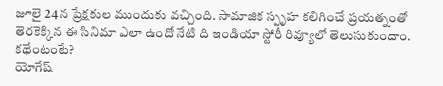జూలై 24న ప్రేక్షకుల ముందుకు వచ్చింది. సామాజిక స్పృహ కలిగించే ప్రయత్నంతో తెరకెక్కిన ఈ సినిమా ఎలా ఉందో నేటి ది ఇండియా స్టోరీ రివ్యూలో తెలుసుకుందాం.
కథేంటంటే?
యోగేష్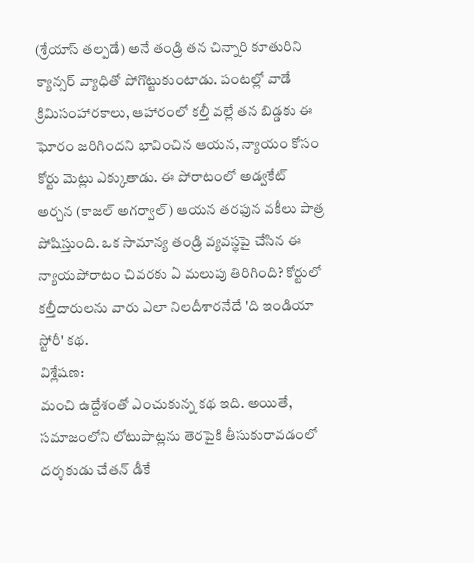(శ్రేయాస్ తల్పడే) అనే తండ్రి తన చిన్నారి కూతురిని క్యాన్సర్ వ్యాధితో పోగొట్టుకుంటాడు. పంటల్లో వాడే క్రిమిసంహారకాలు, ఆహారంలో కల్తీ వల్లే తన బిడ్డకు ఈ ఘోరం జరిగిందని భావించిన ఆయన, న్యాయం కోసం కోర్టు మెట్లు ఎక్కుతాడు. ఈ పోరాటంలో అడ్వకేట్ అర్చన (కాజల్ అగర్వాల్) ఆయన తరఫున వకీలు పాత్ర పోషిస్తుంది. ఒక సామాన్య తండ్రి వ్యవస్థపై చేసిన ఈ న్యాయపోరాటం చివరకు ఏ మలుపు తిరిగింది? కోర్టులో కల్తీదారులను వారు ఎలా నిలదీశారనేదే 'ది ఇండియా స్టోరీ' కథ.
విశ్లేషణ:
మంచి ఉద్దేశంతో ఎంచుకున్న కథ ఇది. అయితే, సమాజంలోని లోటుపాట్లను తెరపైకి తీసుకురావడంలో దర్శకుడు చేతన్ డీకే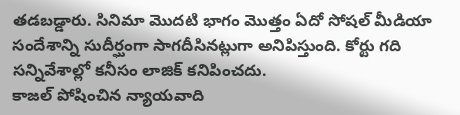తడబడ్డారు. సినిమా మొదటి భాగం మొత్తం ఏదో సోషల్ మీడియా సందేశాన్ని సుదీర్ఘంగా సాగదీసినట్లుగా అనిపిస్తుంది. కోర్టు గది సన్నివేశాల్లో కనీసం లాజిక్ కనిపించదు.
కాజల్ పోషించిన న్యాయవాది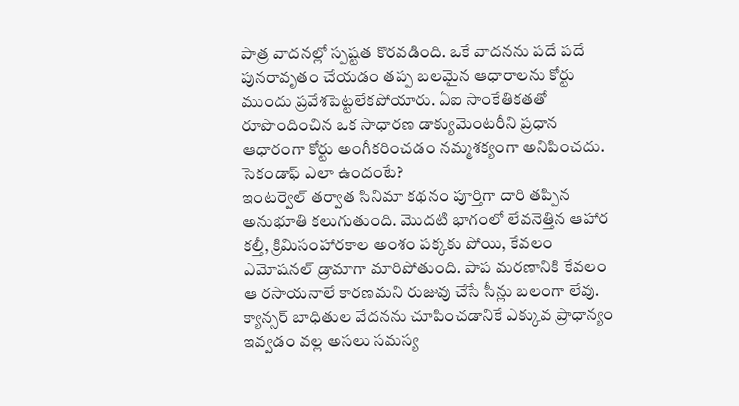పాత్ర వాదనల్లో స్పష్టత కొరవడింది. ఒకే వాదనను పదే పదే పునరావృతం చేయడం తప్ప బలమైన ఆధారాలను కోర్టు ముందు ప్రవేశపెట్టలేకపోయారు. ఏఐ సాంకేతికతతో రూపొందించిన ఒక సాధారణ డాక్యుమెంటరీని ప్రధాన ఆధారంగా కోర్టు అంగీకరించడం నమ్మశక్యంగా అనిపించదు.
సెకండాఫ్ ఎలా ఉందంటే?
ఇంటర్వెల్ తర్వాత సినిమా కథనం పూర్తిగా దారి తప్పిన అనుభూతి కలుగుతుంది. మొదటి భాగంలో లేవనెత్తిన ఆహార కల్తీ, క్రిమిసంహారకాల అంశం పక్కకు పోయి, కేవలం ఎమోషనల్ డ్రామాగా మారిపోతుంది. పాప మరణానికి కేవలం ఆ రసాయనాలే కారణమని రుజువు చేసే సీన్లు బలంగా లేవు. క్యాన్సర్ బాధితుల వేదనను చూపించడానికే ఎక్కువ ప్రాధాన్యం ఇవ్వడం వల్ల అసలు సమస్య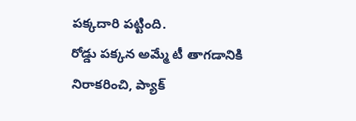పక్కదారి పట్టింది.
రోడ్డు పక్కన అమ్మే టీ తాగడానికి నిరాకరించి, ప్యాక్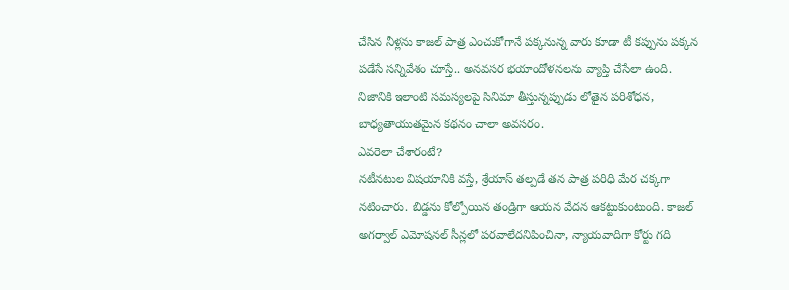చేసిన నీళ్లను కాజల్ పాత్ర ఎంచుకోగానే పక్కనున్న వారు కూడా టీ కప్పును పక్కన పడేసే సన్నివేశం చూస్తే.. అనవసర భయాందోళనలను వ్యాప్తి చేసేలా ఉంది. నిజానికి ఇలాంటి సమస్యలపై సినిమా తీస్తున్నప్పుడు లోతైన పరిశోధన, బాధ్యతాయుతమైన కథనం చాలా అవసరం.
ఎవరెలా చేశారంటే?
నటీనటుల విషయానికి వస్తే, శ్రేయాస్ తల్పడే తన పాత్ర పరిధి మేర చక్కగా నటించారు. బిడ్డను కోల్పోయిన తండ్రిగా ఆయన వేదన ఆకట్టుకుంటుంది. కాజల్ అగర్వాల్ ఎమోషనల్ సీన్లలో పరవాలేదనిపించినా, న్యాయవాదిగా కోర్టు గది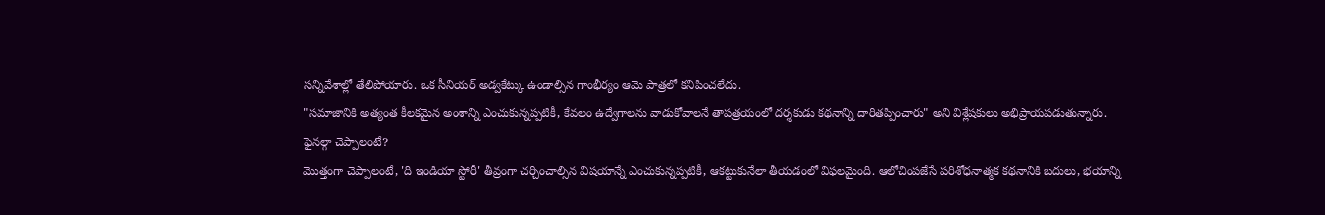సన్నివేశాల్లో తేలిపోయారు. ఒక సీనియర్ అడ్వకేట్కు ఉండాల్సిన గాంభీర్యం ఆమె పాత్రలో కనిపించలేదు.
"సమాజానికి అత్యంత కీలకమైన అంశాన్ని ఎంచుకున్నప్పటికీ, కేవలం ఉద్వేగాలను వాడుకోవాలనే తాపత్రయంలో దర్శకుడు కథనాన్ని దారితప్పించారు" అని విశ్లేషకులు అభిప్రాయపడుతున్నారు.
ఫైనల్గా చెప్పాలంటే?
మొత్తంగా చెప్పాలంటే, 'ది ఇండియా స్టోరీ' తీవ్రంగా చర్చించాల్సిన విషయాన్నే ఎంచుకున్నప్పటికీ, ఆకట్టుకునేలా తీయడంలో విఫలమైంది. ఆలోచింపజేసే పరిశోధనాత్మక కథనానికి బదులు, భయాన్ని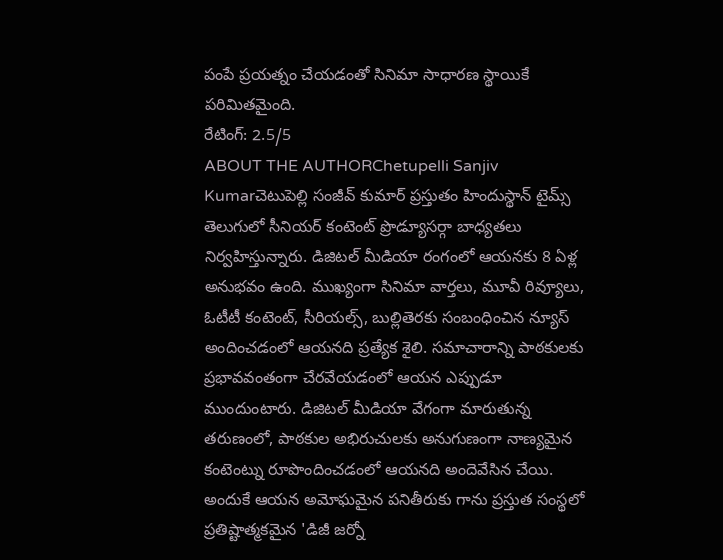పంపే ప్రయత్నం చేయడంతో సినిమా సాధారణ స్థాయికే పరిమితమైంది.
రేటింగ్: 2.5/5
ABOUT THE AUTHORChetupelli Sanjiv Kumarచెటుపెల్లి సంజీవ్ కుమార్ ప్రస్తుతం హిందుస్థాన్ టైమ్స్ తెలుగులో సీనియర్ కంటెంట్ ప్రొడ్యూసర్గా బాధ్యతలు నిర్వహిస్తున్నారు. డిజిటల్ మీడియా రంగంలో ఆయనకు 8 ఏళ్ల అనుభవం ఉంది. ముఖ్యంగా సినిమా వార్తలు, మూవీ రివ్యూలు, ఓటీటీ కంటెంట్, సీరియల్స్, బుల్లితెరకు సంబంధించిన న్యూస్ అందించడంలో ఆయనది ప్రత్యేక శైలి. సమాచారాన్ని పాఠకులకు ప్రభావవంతంగా చేరవేయడంలో ఆయన ఎప్పుడూ ముందుంటారు. డిజిటల్ మీడియా వేగంగా మారుతున్న తరుణంలో, పాఠకుల అభిరుచులకు అనుగుణంగా నాణ్యమైన కంటెంట్ను రూపొందించడంలో ఆయనది అందెవేసిన చేయి. అందుకే ఆయన అమోఘమైన పనితీరుకు గాను ప్రస్తుత సంస్థలో ప్రతిష్టాత్మకమైన 'డిజీ జర్నో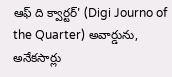ఆఫ్ ది క్వార్టర్' (Digi Journo of the Quarter) అవార్డును, అనేకసార్లు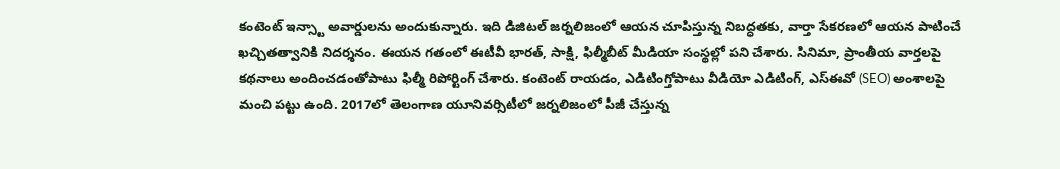కంటెంట్ ఇన్స్టా అవార్డులను అందుకున్నారు. ఇది డిజిటల్ జర్నలిజంలో ఆయన చూపిస్తున్న నిబద్ధతకు, వార్తా సేకరణలో ఆయన పాటించే ఖచ్చితత్వానికి నిదర్శనం. ఈయన గతంలో ఈటీవీ భారత్, సాక్షి, ఫిల్మీబీట్ మీడియా సంస్థల్లో పని చేశారు. సినిమా, ప్రాంతీయ వార్తలపై కథనాలు అందించడంతోపాటు ఫిల్మీ రిపోర్టింగ్ చేశారు. కంటెంట్ రాయడం, ఎడిటింగ్తోపాటు వీడియో ఎడిటింగ్, ఎస్ఈవో (SEO) అంశాలపై మంచి పట్టు ఉంది. 2017లో తెలంగాణ యూనివర్సిటీలో జర్నలిజంలో పీజీ చేస్తున్న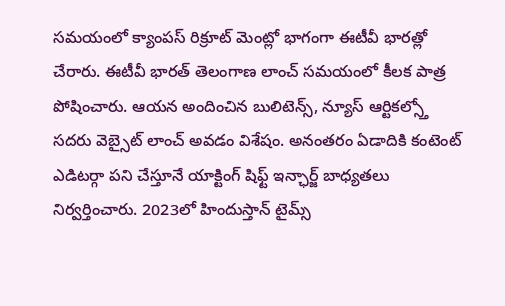సమయంలో క్యాంపస్ రిక్రూట్ మెంట్లో భాగంగా ఈటీవీ భారత్లో చేరారు. ఈటీవీ భారత్ తెలంగాణ లాంచ్ సమయంలో కీలక పాత్ర పోషించారు. ఆయన అందించిన బులిటెన్స్, న్యూస్ ఆర్టికల్స్తో సదరు వెబ్సైట్ లాంచ్ అవడం విశేషం. అనంతరం ఏడాదికి కంటెంట్ ఎడిటర్గా పని చేస్తూనే యాక్టింగ్ షిఫ్ట్ ఇన్ఛార్జ్ బాధ్యతలు నిర్వర్తించారు. 2023లో హిందుస్తాన్ టైమ్స్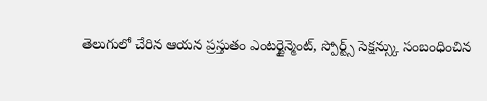తెలుగులో చేరిన ఆయన ప్రస్తుతం ఎంటర్టైన్మెంట్, స్పోర్ట్స్ సెక్షన్స్కు సంబంధించిన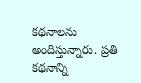కథనాలను అందిస్తున్నారు. ప్రతి కథనాన్ని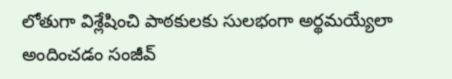లోతుగా విశ్లేషించి పాఠకులకు సులభంగా అర్థమయ్యేలా అందించడం సంజీవ్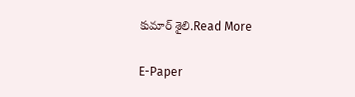కుమార్ శైలి.Read More

E-Paper